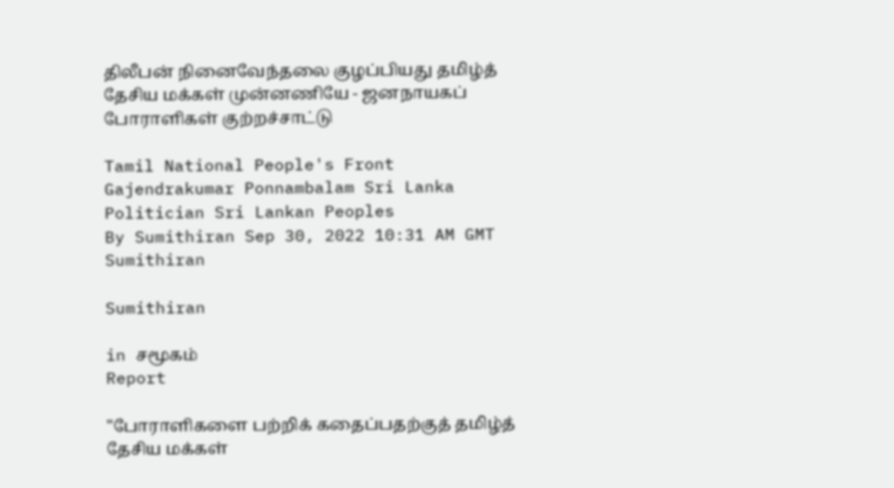திலீபன் நினைவேந்தலை குழப்பியது தமிழ்த் தேசிய மக்கள் முன்னணியே - ஜனநாயகப் போராளிகள் குற்றச்சாட்டு

Tamil National People's Front Gajendrakumar Ponnambalam Sri Lanka Politician Sri Lankan Peoples
By Sumithiran Sep 30, 2022 10:31 AM GMT
Sumithiran

Sumithiran

in சமூகம்
Report

"போராளிகளை பற்றிக் கதைப்பதற்குத் தமிழ்த் தேசிய மக்கள்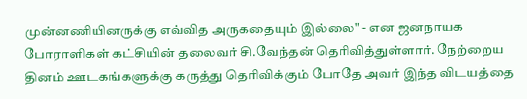முன்னணியினருக்கு எவ்வித அருகதையும் இல்லை" - என ஜனநாயக போராளிகள் கட்சியின் தலைவர் சி.வேந்தன் தெரிவித்துள்ளார். நேற்றைய தினம் ஊடகங்களுக்கு கருத்து தெரிவிக்கும் போதே அவர் இந்த விடயத்தை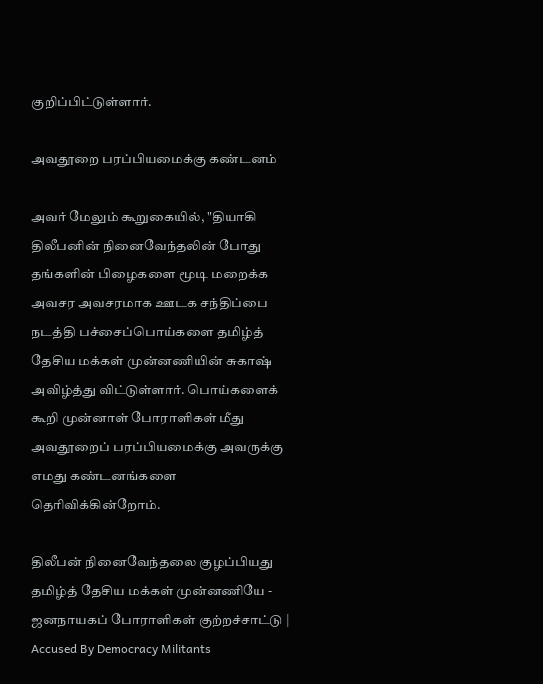குறிப்பிட்டுள்ளார்.

அவதூறை பரப்பியமைக்கு கண்டனம்

அவர் மேலும் கூறுகையில், "தியாகி திலீபனின் நினைவேந்தலின் போது தங்களின் பிழைகளை மூடி மறைக்க அவசர அவசரமாக ஊடக சந்திப்பை நடத்தி பச்சைப்பொய்களை தமிழ்த் தேசிய மக்கள் முன்னணியின் சுகாஷ் அவிழ்த்து விட்டுள்ளார். பொய்களைக் கூறி முன்னாள் போராளிகள் மீது அவதூறைப் பரப்பியமைக்கு அவருக்கு எமது கண்டனங்களை தெரிவிக்கின்றோம்.

திலீபன் நினைவேந்தலை குழப்பியது தமிழ்த் தேசிய மக்கள் முன்னணியே - ஜனநாயகப் போராளிகள் குற்றச்சாட்டு | Accused By Democracy Militants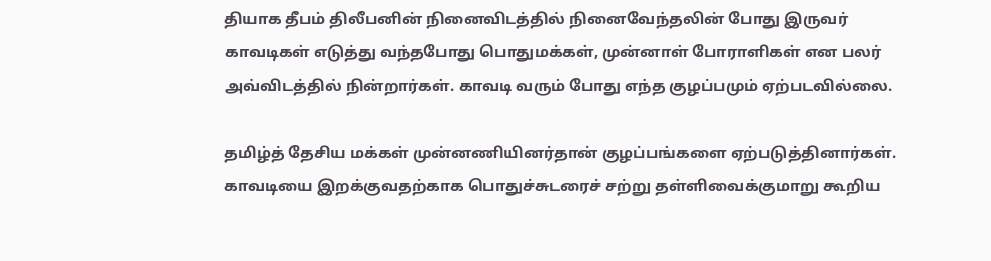தியாக தீபம் திலீபனின் நினைவிடத்தில் நினைவேந்தலின் போது இருவர் காவடிகள் எடுத்து வந்தபோது பொதுமக்கள், முன்னாள் போராளிகள் என பலர் அவ்விடத்தில் நின்றார்கள். காவடி வரும் போது எந்த குழப்பமும் ஏற்படவில்லை.

தமிழ்த் தேசிய மக்கள் முன்னணியினர்தான் குழப்பங்களை ஏற்படுத்தினார்கள். காவடியை இறக்குவதற்காக பொதுச்சுடரைச் சற்று தள்ளிவைக்குமாறு கூறிய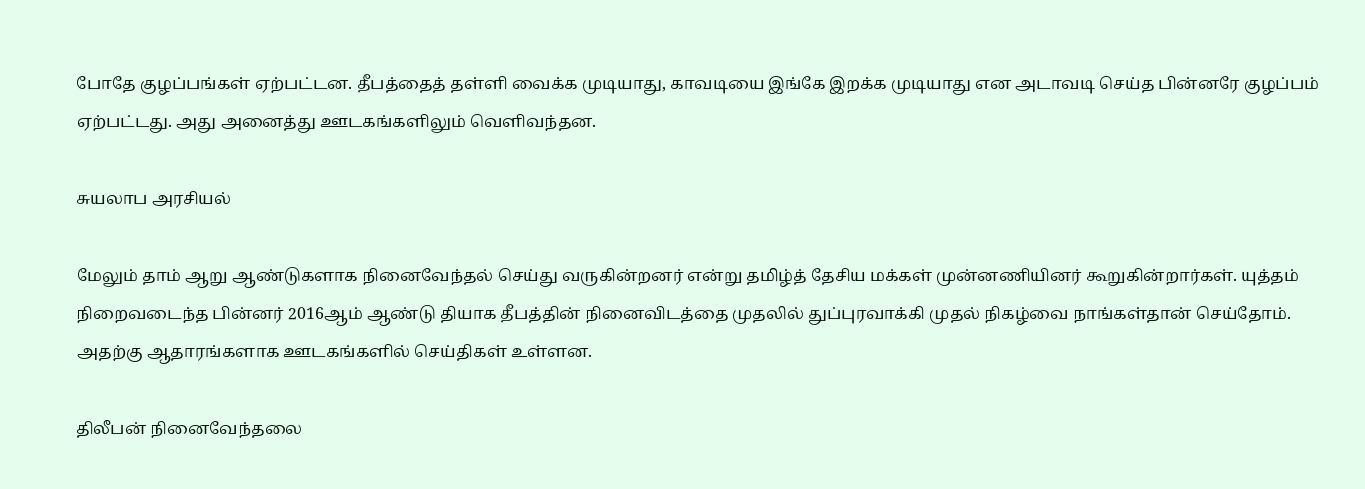போதே குழப்பங்கள் ஏற்பட்டன. தீபத்தைத் தள்ளி வைக்க முடியாது, காவடியை இங்கே இறக்க முடியாது என அடாவடி செய்த பின்னரே குழப்பம் ஏற்பட்டது. அது அனைத்து ஊடகங்களிலும் வெளிவந்தன.

சுயலாப அரசியல்

மேலும் தாம் ஆறு ஆண்டுகளாக நினைவேந்தல் செய்து வருகின்றனர் என்று தமிழ்த் தேசிய மக்கள் முன்னணியினர் கூறுகின்றார்கள். யுத்தம் நிறைவடைந்த பின்னர் 2016ஆம் ஆண்டு தியாக தீபத்தின் நினைவிடத்தை முதலில் துப்புரவாக்கி முதல் நிகழ்வை நாங்கள்தான் செய்தோம். அதற்கு ஆதாரங்களாக ஊடகங்களில் செய்திகள் உள்ளன.

திலீபன் நினைவேந்தலை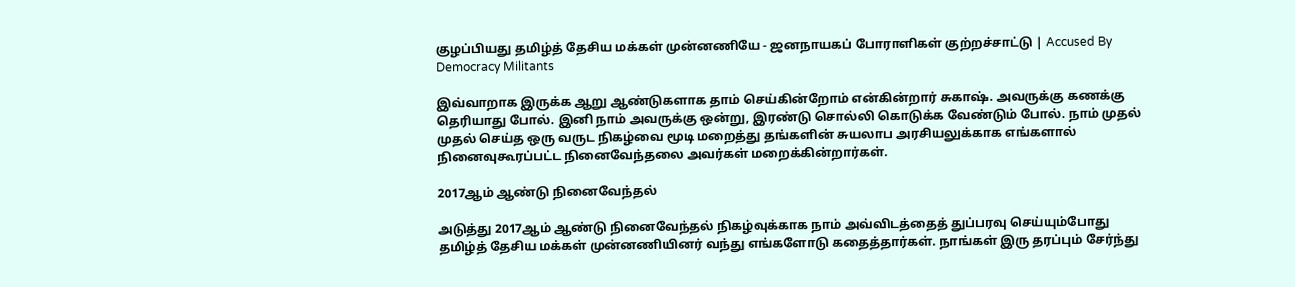குழப்பியது தமிழ்த் தேசிய மக்கள் முன்னணியே - ஜனநாயகப் போராளிகள் குற்றச்சாட்டு | Accused By Democracy Militants

இவ்வாறாக இருக்க ஆறு ஆண்டுகளாக தாம் செய்கின்றோம் என்கின்றார் சுகாஷ். அவருக்கு கணக்கு தெரியாது போல். இனி நாம் அவருக்கு ஒன்று, இரண்டு சொல்லி கொடுக்க வேண்டும் போல். நாம் முதல் முதல் செய்த ஒரு வருட நிகழ்வை மூடி மறைத்து தங்களின் சுயலாப அரசியலுக்காக எங்களால் நினைவுகூரப்பட்ட நினைவேந்தலை அவர்கள் மறைக்கின்றார்கள்.

2017ஆம் ஆண்டு நினைவேந்தல்

அடுத்து 2017ஆம் ஆண்டு நினைவேந்தல் நிகழ்வுக்காக நாம் அவ்விடத்தைத் துப்பரவு செய்யும்போது தமிழ்த் தேசிய மக்கள் முன்னணியினர் வந்து எங்களோடு கதைத்தார்கள். நாங்கள் இரு தரப்பும் சேர்ந்து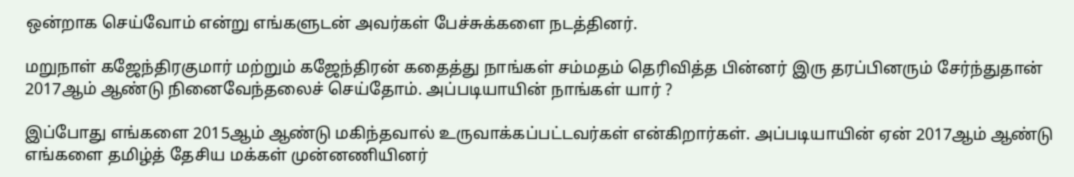ஒன்றாக செய்வோம் என்று எங்களுடன் அவர்கள் பேச்சுக்களை நடத்தினர்.

மறுநாள் கஜேந்திரகுமார் மற்றும் கஜேந்திரன் கதைத்து நாங்கள் சம்மதம் தெரிவித்த பின்னர் இரு தரப்பினரும் சேர்ந்துதான் 2017ஆம் ஆண்டு நினைவேந்தலைச் செய்தோம். அப்படியாயின் நாங்கள் யார் ?

இப்போது எங்களை 2015ஆம் ஆண்டு மகிந்தவால் உருவாக்கப்பட்டவர்கள் என்கிறார்கள். அப்படியாயின் ஏன் 2017ஆம் ஆண்டு எங்களை தமிழ்த் தேசிய மக்கள் முன்னணியினர்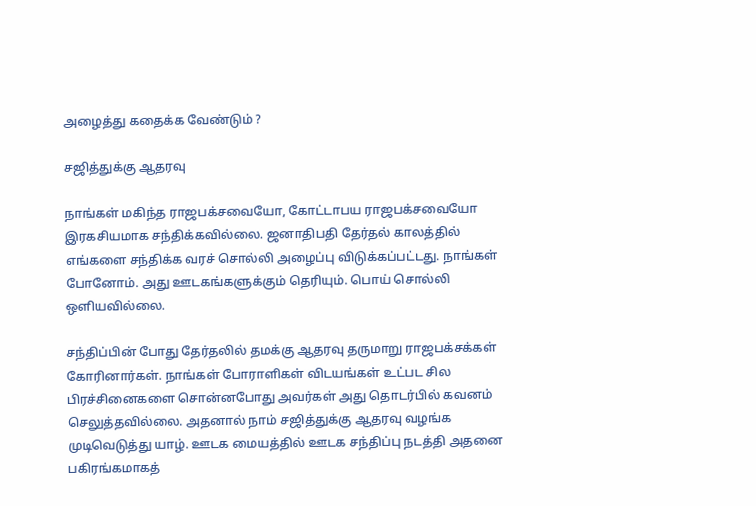அழைத்து கதைக்க வேண்டும் ?

சஜித்துக்கு ஆதரவு

நாங்கள் மகிந்த ராஜபக்சவையோ, கோட்டாபய ராஜபக்சவையோ இரகசியமாக சந்திக்கவில்லை. ஜனாதிபதி தேர்தல் காலத்தில் எங்களை சந்திக்க வரச் சொல்லி அழைப்பு விடுக்கப்பட்டது. நாங்கள் போனோம். அது ஊடகங்களுக்கும் தெரியும். பொய் சொல்லி ஒளியவில்லை.

சந்திப்பின் போது தேர்தலில் தமக்கு ஆதரவு தருமாறு ராஜபக்சக்கள் கோரினார்கள். நாங்கள் போராளிகள் விடயங்கள் உட்பட சில பிரச்சினைகளை சொன்னபோது அவர்கள் அது தொடர்பில் கவனம் செலுத்தவில்லை. அதனால் நாம் சஜித்துக்கு ஆதரவு வழங்க முடிவெடுத்து யாழ். ஊடக மையத்தில் ஊடக சந்திப்பு நடத்தி அதனை பகிரங்கமாகத்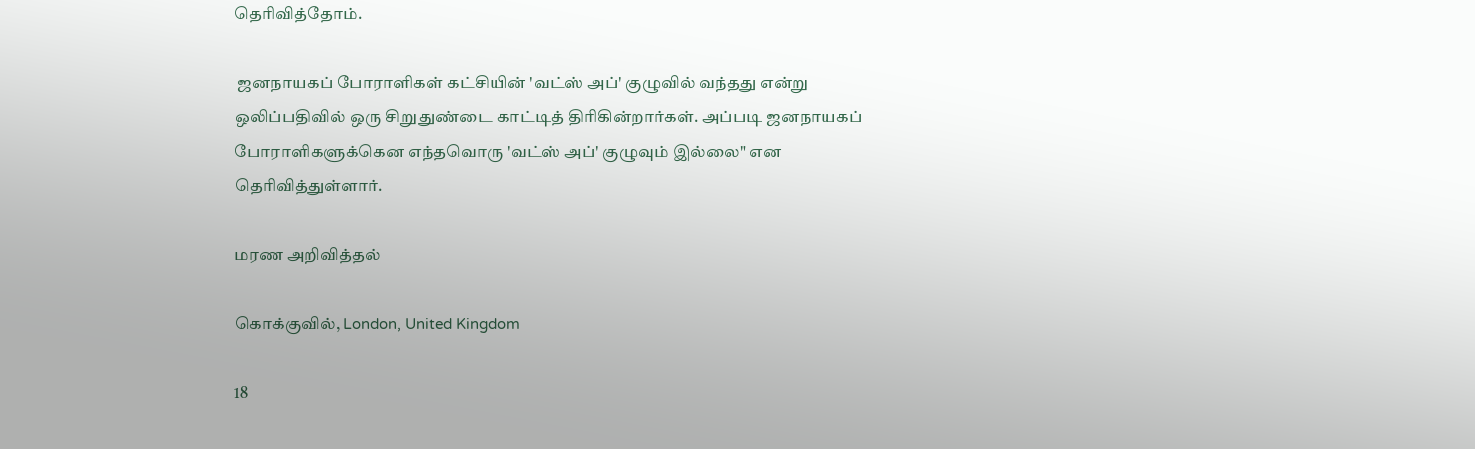தெரிவித்தோம்.

 ஜனநாயகப் போராளிகள் கட்சியின் 'வட்ஸ் அப்' குழுவில் வந்தது என்று ஒலிப்பதிவில் ஒரு சிறுதுண்டை காட்டித் திரிகின்றார்கள். அப்படி ஜனநாயகப் போராளிகளுக்கென எந்தவொரு 'வட்ஸ் அப்' குழுவும் இல்லை" என தெரிவித்துள்ளார்.

மரண அறிவித்தல்

கொக்குவில், London, United Kingdom

18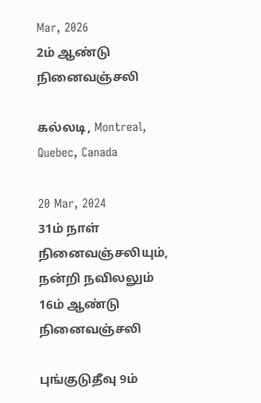Mar, 2026
2ம் ஆண்டு நினைவஞ்சலி

கல்லடி, Montreal, Quebec, Canada

20 Mar, 2024
31ம் நாள் நினைவஞ்சலியும், நன்றி நவிலலும்
16ம் ஆண்டு நினைவஞ்சலி

புங்குடுதீவு 9ம்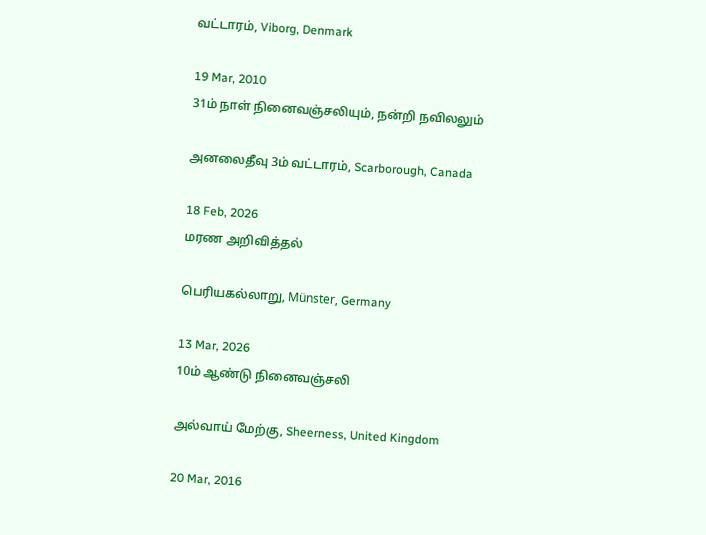வட்டாரம், Viborg, Denmark

19 Mar, 2010
31ம் நாள் நினைவஞ்சலியும், நன்றி நவிலலும்

அனலைதீவு 3ம் வட்டாரம், Scarborough, Canada

18 Feb, 2026
மரண அறிவித்தல்

பெரியகல்லாறு, Münster, Germany

13 Mar, 2026
10ம் ஆண்டு நினைவஞ்சலி

அல்வாய் மேற்கு, Sheerness, United Kingdom

20 Mar, 2016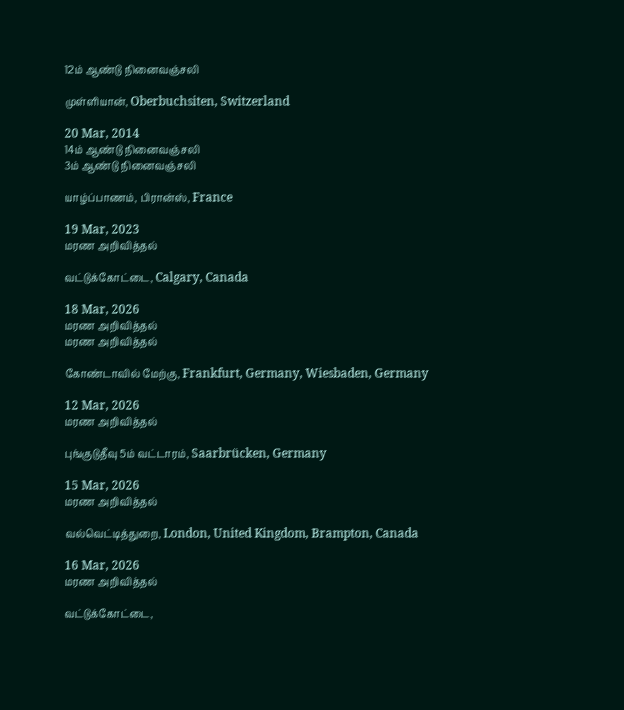12ம் ஆண்டு நினைவஞ்சலி

முள்ளியான், Oberbuchsiten, Switzerland

20 Mar, 2014
14ம் ஆண்டு நினைவஞ்சலி
3ம் ஆண்டு நினைவஞ்சலி

யாழ்ப்பாணம், பிரான்ஸ், France

19 Mar, 2023
மரண அறிவித்தல்

வட்டுக்கோட்டை, Calgary, Canada

18 Mar, 2026
மரண அறிவித்தல்
மரண அறிவித்தல்

கோண்டாவில் மேற்கு, Frankfurt, Germany, Wiesbaden, Germany

12 Mar, 2026
மரண அறிவித்தல்

புங்குடுதீவு 5ம் வட்டாரம், Saarbrücken, Germany

15 Mar, 2026
மரண அறிவித்தல்

வல்வெட்டித்துறை, London, United Kingdom, Brampton, Canada

16 Mar, 2026
மரண அறிவித்தல்

வட்டுக்கோட்டை,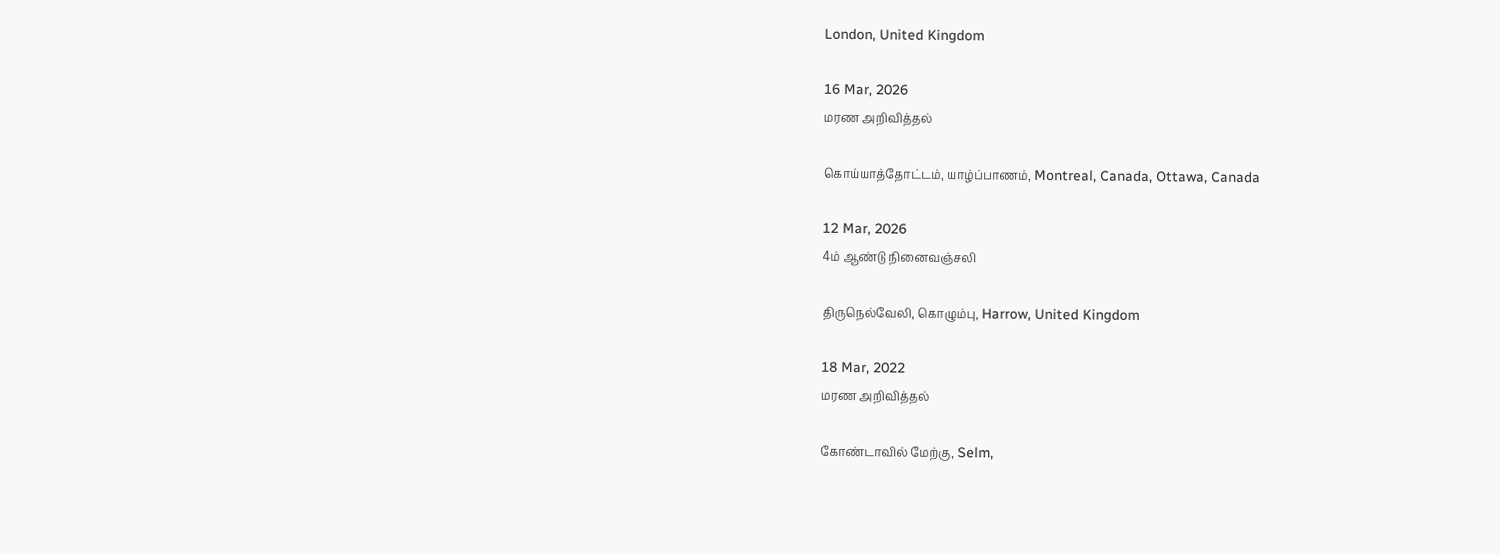London, United Kingdom

16 Mar, 2026
மரண அறிவித்தல்

கொய்யாத்தோட்டம், யாழ்ப்பாணம், Montreal, Canada, Ottawa, Canada

12 Mar, 2026
4ம் ஆண்டு நினைவஞ்சலி

திருநெல்வேலி, கொழும்பு, Harrow, United Kingdom

18 Mar, 2022
மரண அறிவித்தல்

கோண்டாவில் மேற்கு, Selm,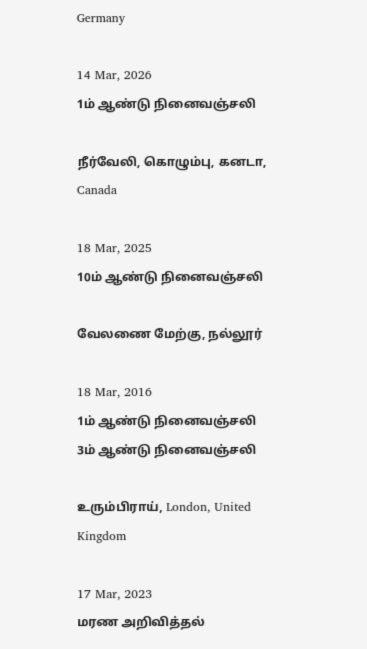Germany

14 Mar, 2026
1ம் ஆண்டு நினைவஞ்சலி

நீர்வேலி, கொழும்பு, கனடா, Canada

18 Mar, 2025
10ம் ஆண்டு நினைவஞ்சலி

வேலணை மேற்கு, நல்லூர்

18 Mar, 2016
1ம் ஆண்டு நினைவஞ்சலி
3ம் ஆண்டு நினைவஞ்சலி

உரும்பிராய், London, United Kingdom

17 Mar, 2023
மரண அறிவித்தல்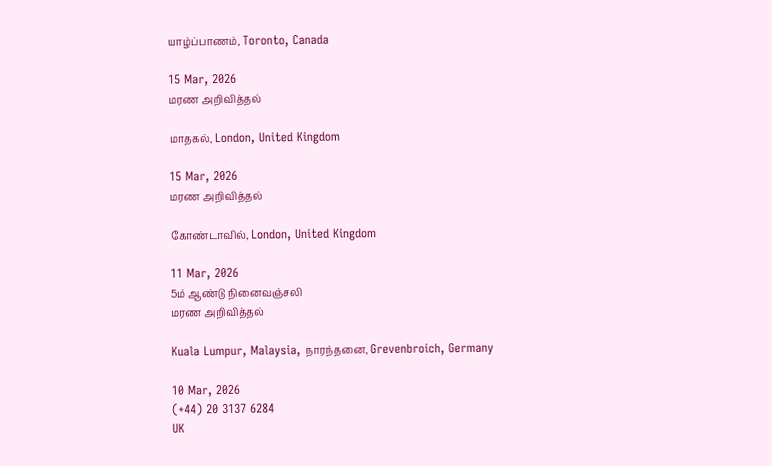யாழ்ப்பாணம், Toronto, Canada

15 Mar, 2026
மரண அறிவித்தல்

மாதகல், London, United Kingdom

15 Mar, 2026
மரண அறிவித்தல்

கோண்டாவில், London, United Kingdom

11 Mar, 2026
5ம் ஆண்டு நினைவஞ்சலி
மரண அறிவித்தல்

Kuala Lumpur, Malaysia, நாரந்தனை, Grevenbroich, Germany

10 Mar, 2026
(+44) 20 3137 6284
UK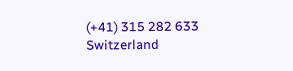(+41) 315 282 633
Switzerland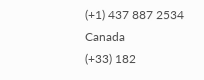(+1) 437 887 2534
Canada
(+33) 182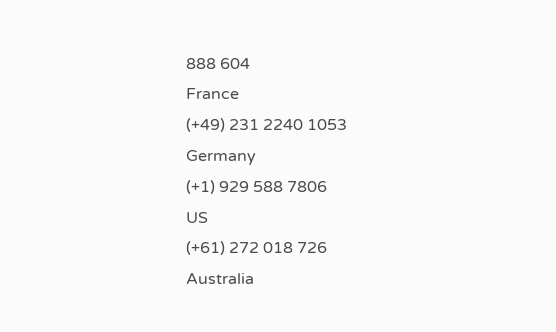888 604
France
(+49) 231 2240 1053
Germany
(+1) 929 588 7806
US
(+61) 272 018 726
Australia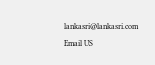lankasri@lankasri.com
Email US